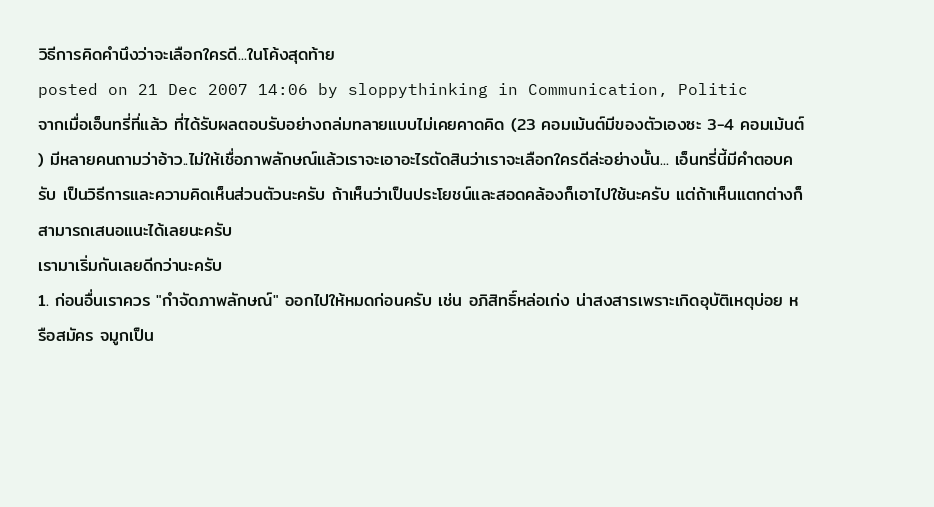วิธีการคิดคำนึงว่าจะเลือกใครดี...ในโค้งสุดท้าย
posted on 21 Dec 2007 14:06 by sloppythinking in Communication, Politic
จากเมื่อเอ็นทรี่ที่แล้ว ที่ได้รับผลตอบรับอย่างถล่มทลายแบบไม่เคยคาดคิด (23 คอมเม้นต์มีของตัวเองซะ 3-4 คอมเม้นต์
) มีหลายคนถามว่าอ้าว..ไม่ให้เชื่อภาพลักษณ์แล้วเราจะเอาอะไรตัดสินว่าเราจะเลือกใครดีล่ะอย่างนั้น... เอ็นทรี่นี้มีคำตอบครับ เป็นวิธีการและความคิดเห็นส่วนตัวนะครับ ถ้าเห็นว่าเป็นประโยชน์และสอดคล้องก็เอาไปใช้นะครับ แต่ถ้าเห็นแตกต่างก็สามารถเสนอแนะได้เลยนะครับ
เรามาเริ่มกันเลยดีกว่านะครับ
1. ก่อนอื่นเราควร "กำจัดภาพลักษณ์" ออกไปให้หมดก่อนครับ เช่น อภิสิทธิ์หล่อเก่ง น่าสงสารเพราะเกิดอุบัติเหตุบ่อย หรือสมัคร จมูกเป็น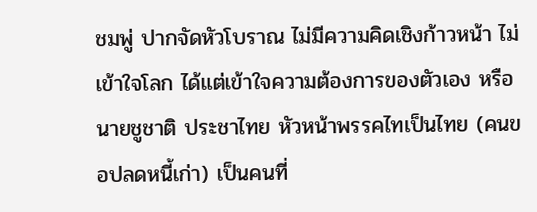ชมพู่ ปากจัดหัวโบราณ ไม่มีความคิดเชิงก้าวหน้า ไม่เข้าใจโลก ได้แต่เข้าใจความต้องการของตัวเอง หรือนายชูชาติ ประชาไทย หัวหน้าพรรคไทเป็นไทย (คนขอปลดหนี้เก่า) เป็นคนที่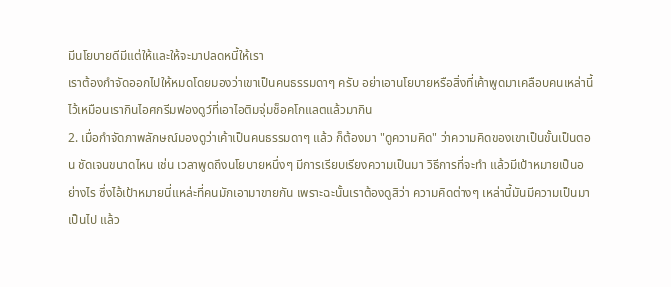มีนโยบายดีมีแต่ให้และให้จะมาปลดหนี้ให้เรา
เราต้องกำจัดออกไปให้หมดโดยมองว่าเขาเป็นคนธรรมดาๆ ครับ อย่าเอานโยบายหรือสิ่งที่เค้าพูดมาเคลือบคนเหล่านี้ไว้เหมือนเรากินไอศกรีมฟองดูว์ที่เอาไอติมจุ่มช็อคโกแลตแล้วมากิน
2. เมื่อกำจัดภาพลักษณ์มองดูว่าเค้าเป็นคนธรรมดาๆ แล้ว ก็ต้องมา "ดูความคิด" ว่าความคิดของเขาเป็นขั้นเป็นตอน ชัดเจนขนาดไหน เช่น เวลาพูดถึงนโยบายหนึ่งๆ มีการเรียบเรียงความเป็นมา วิธีการที่จะทำ แล้วมีเป้าหมายเป็นอย่างไร ซึ่งไอ้เป้าหมายนี่แหล่ะที่คนมักเอามาขายกัน เพราะฉะนั้นเราต้องดูสิว่า ความคิดต่างๆ เหล่านี้มันมีความเป็นมาเป็นไป แล้ว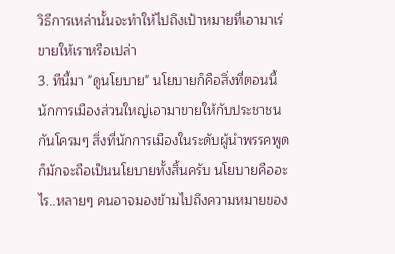วิธีการเหล่านั้นจะทำให้ไปถึงเป้าหมายที่เอามาเร่ขายให้เราหรือเปล่า
3. ทีนี้มา "ดูนโยบาย" นโยบายก็คือสิ่งที่ตอนนี้นักการเมืองส่วนใหญ่เอามาขายให้กับประชาชนกันโครมๆ สิ่งที่นักการเมืองในระดับผู้นำพรรคพูดก็มักจะถือเป็นนโยบายทั้งสิ้นครับ นโยบายคืออะไร..หลายๆ คนอาจมองข้ามไปถึงความหมายของ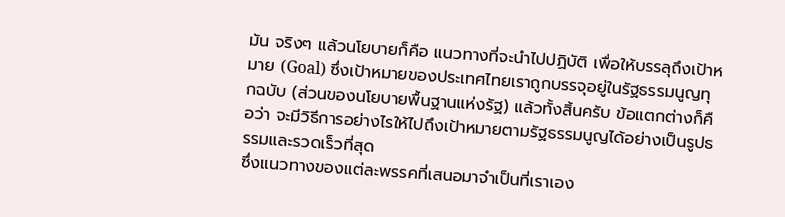มัน จริงๆ แล้วนโยบายก็คือ แนวทางที่จะนำไปปฏิบัติ เพื่อให้บรรลุถึงเป้าหมาย (Goal) ซึ่งเป้าหมายของประเทศไทยเราถูกบรรจุอยู่ในรัฐธรรมนูญทุกฉบับ (ส่วนของนโยบายพื้นฐานแห่งรัฐ) แล้วทั้งสิ้นครับ ข้อแตกต่างก็คือว่า จะมีวิธีการอย่างไรให้ไปถึงเป้าหมายตามรัฐธรรมนูญได้อย่างเป็นรูปธรรมและรวดเร็วที่สุด
ซึ่งแนวทางของแต่ละพรรคที่เสนอมาจำเป็นที่เราเอง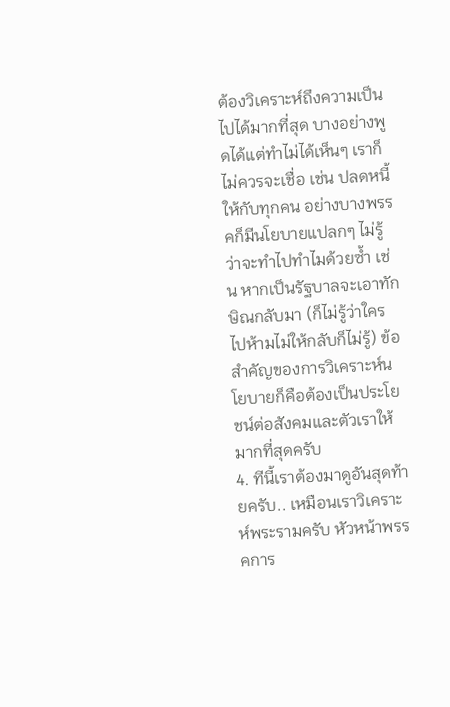ต้องวิเคราะห์ถึงความเป็นไปได้มากที่สุด บางอย่างพูดได้แต่ทำไม่ได้เห็นๆ เราก็ไม่ควรจะเชื่อ เช่น ปลดหนี้ให้กับทุกคน อย่างบางพรรคก็มีนโยบายแปลกๆ ไม่รู้ว่าจะทำไปทำไมด้วยซ้ำ เช่น หากเป็นรัฐบาลจะเอาทักษิณกลับมา (ก็ไม่รู้ว่าใครไปห้ามไม่ให้กลับก็ไม่รู้) ข้อสำคัญของการวิเคราะห์นโยบายก็คือต้องเป็นประโยชน์ต่อสังคมและตัวเราให้มากที่สุดครับ
4. ทีนี้เราต้องมาดูอันสุดท้ายครับ.. เหมือนเราวิเคราะห์พระรามครับ หัวหน้าพรรคการ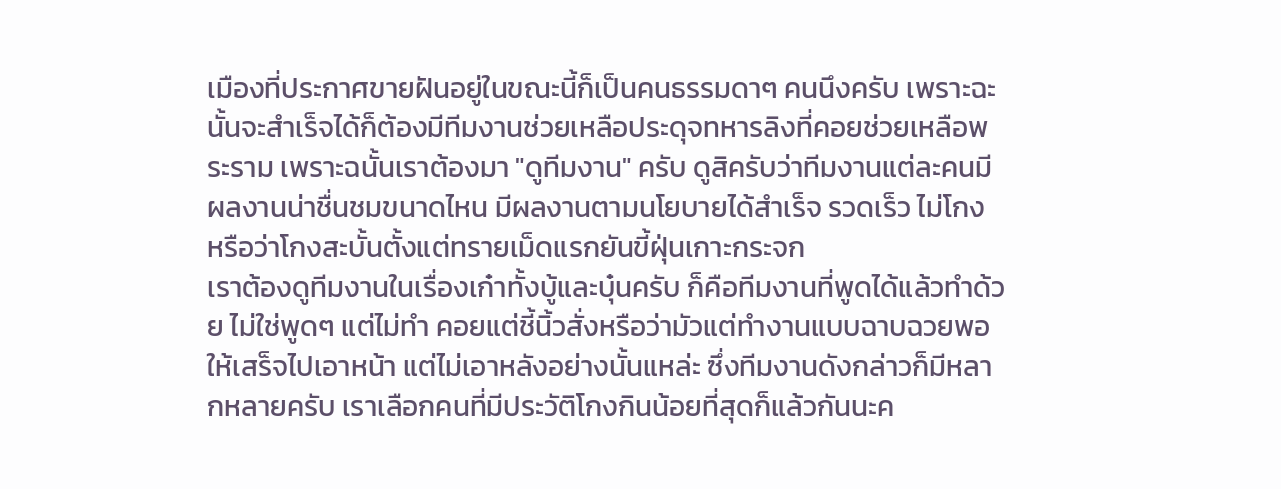เมืองที่ประกาศขายฝันอยู่ในขณะนี้ก็เป็นคนธรรมดาๆ คนนึงครับ เพราะฉะนั้นจะสำเร็จได้ก็ต้องมีทีมงานช่วยเหลือประดุจทหารลิงที่คอยช่วยเหลือพระราม เพราะฉนั้นเราต้องมา "ดูทีมงาน" ครับ ดูสิครับว่าทีมงานแต่ละคนมีผลงานน่าชื่นชมขนาดไหน มีผลงานตามนโยบายได้สำเร็จ รวดเร็ว ไม่โกง หรือว่าโกงสะบั้นตั้งแต่ทรายเม็ดแรกยันขี้ฝุ่นเกาะกระจก
เราต้องดูทีมงานในเรื่องเก๋าทั้งบู้และบุ๋นครับ ก็คือทีมงานที่พูดได้แล้วทำด้วย ไม่ใช่พูดๆ แต่ไม่ทำ คอยแต่ชี้นิ้วสั่งหรือว่ามัวแต่ทำงานแบบฉาบฉวยพอให้เสร็จไปเอาหน้า แต่ไม่เอาหลังอย่างนั้นแหล่ะ ซึ่งทีมงานดังกล่าวก็มีหลากหลายครับ เราเลือกคนที่มีประวัติโกงกินน้อยที่สุดก็แล้วกันนะค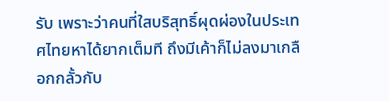รับ เพราะว่าคนที่ใสบริสุทธิ์ผุดผ่องในประเทศไทยหาได้ยากเต็มที ถึงมีเค้าก็ไม่ลงมาเกลือกกลั้วกับ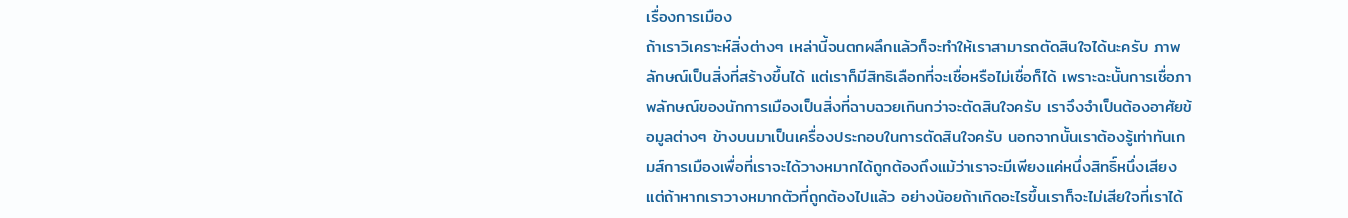เรื่องการเมือง
ถ้าเราวิเคราะห์สิ่งต่างๆ เหล่านี้จนตกผลึกแล้วก็จะทำให้เราสามารถตัดสินใจได้นะครับ ภาพลักษณ์เป็นสิ่งที่สร้างขึ้นได้ แต่เราก็มีสิทธิเลือกที่จะเชื่อหรือไม่เชื่อก็ได้ เพราะฉะนั้นการเชื่อภาพลักษณ์ของนักการเมืองเป็นสิ่งที่ฉาบฉวยเกินกว่าจะตัดสินใจครับ เราจึงจำเป็นต้องอาศัยข้อมูลต่างๆ ข้างบนมาเป็นเครื่องประกอบในการตัดสินใจครับ นอกจากนั้นเราต้องรู้เท่าทันเกมส์การเมืองเพื่อที่เราจะได้วางหมากได้ถูกต้องถึงแม้ว่าเราจะมีเพียงแค่หนึ่งสิทธิ์หนึ่งเสียง แต่ถ้าหากเราวางหมากตัวที่ถูกต้องไปแล้ว อย่างน้อยถ้าเกิดอะไรขึ้นเราก็จะไม่เสียใจที่เราได้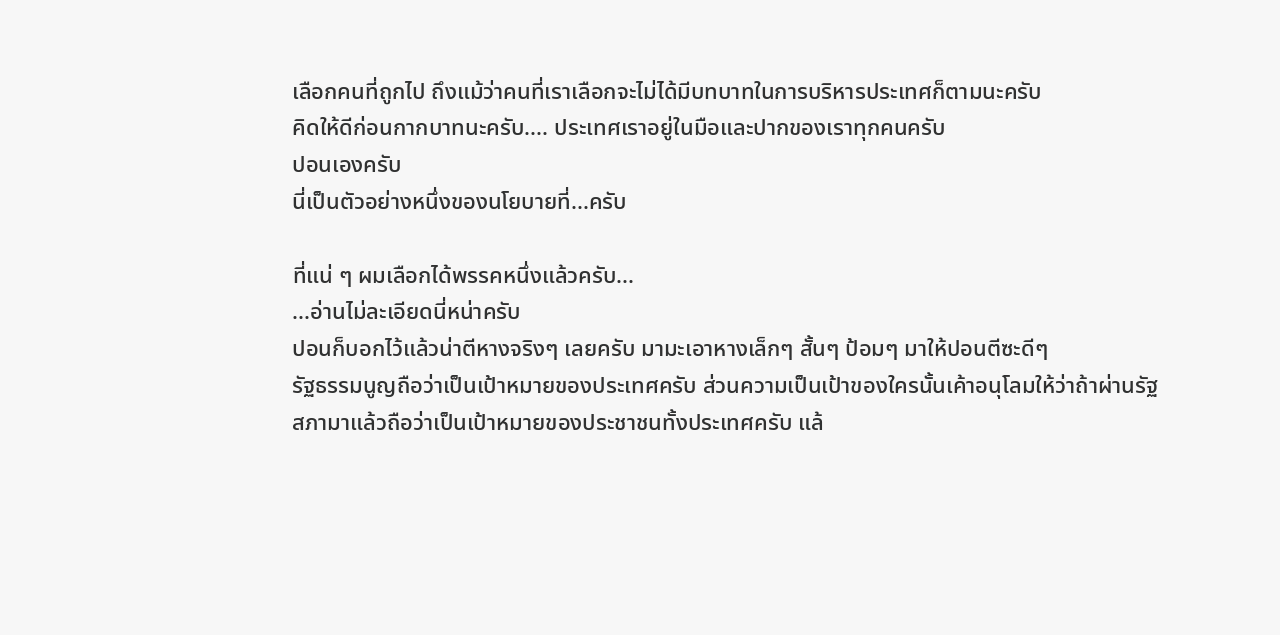เลือกคนที่ถูกไป ถึงแม้ว่าคนที่เราเลือกจะไม่ได้มีบทบาทในการบริหารประเทศก็ตามนะครับ
คิดให้ดีก่อนกากบาทนะครับ.... ประเทศเราอยู่ในมือและปากของเราทุกคนครับ
ปอนเองครับ
นี่เป็นตัวอย่างหนึ่งของนโยบายที่...ครับ

ที่แน่ ๆ ผมเลือกได้พรรคหนึ่งแล้วครับ...
...อ่านไม่ละเอียดนี่หน่าครับ
ปอนก็บอกไว้แล้วน่าตีหางจริงๆ เลยครับ มามะเอาหางเล็กๆ สั้นๆ ป้อมๆ มาให้ปอนตีซะดีๆ
รัฐธรรมนูญถือว่าเป็นเป้าหมายของประเทศครับ ส่วนความเป็นเป้าของใครนั้นเค้าอนุโลมให้ว่าถ้าผ่านรัฐสภามาแล้วถือว่าเป็นเป้าหมายของประชาชนทั้งประเทศครับ แล้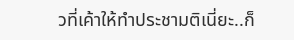วที่เค้าให้ทำประชามติเนี่ยะ..ก็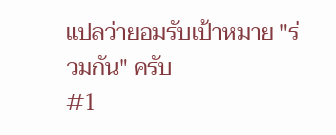แปลว่ายอมรับเป้าหมาย "ร่วมกัน" ครับ
#1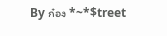By ก๋อง *~*$treet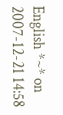English *~* on 2007-12-21 14:58